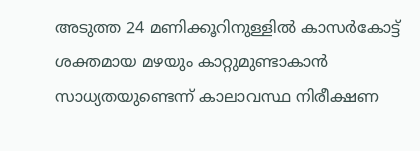അടുത്ത 24 മണിക്കൂറിനുള്ളില്‍ കാസര്‍കോട്ട് ശക്തമായ മഴയും കാറ്റുമുണ്ടാകാന്‍ സാധ്യതയുണ്ടെന്ന് കാലാവസ്ഥ നിരീക്ഷണ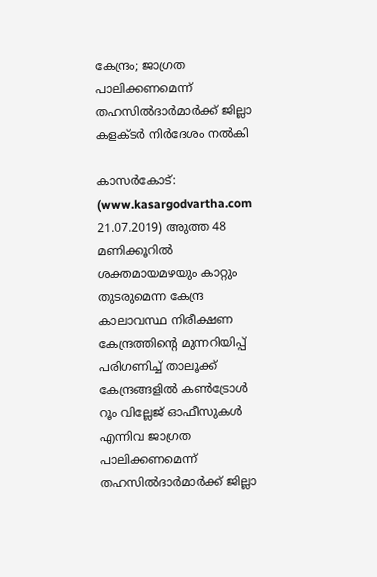കേന്ദ്രം; ജാഗ്രത പാലിക്കണമെന്ന് തഹസില്‍ദാര്‍മാര്‍ക്ക് ജില്ലാ കളക്ടര്‍ നിര്‍ദേശം നല്‍കി

കാസര്‍കോട്: (www.kasargodvartha.com 21.07.2019) അുത്ത 48 മണിക്കൂറില്‍ ശക്തമായമഴയും കാറ്റും തുടരുമെന്ന കേന്ദ്ര കാലാവസ്ഥ നിരീക്ഷണ കേന്ദ്രത്തിന്റെ മുന്നറിയിപ്പ് പരിഗണിച്ച് താലൂക്ക് കേന്ദ്രങ്ങളില്‍ കണ്‍ട്രോള്‍ റൂം വില്ലേജ് ഓഫീസുകള്‍ എന്നിവ ജാഗ്രത പാലിക്കണമെന്ന് തഹസില്‍ദാര്‍മാര്‍ക്ക് ജില്ലാ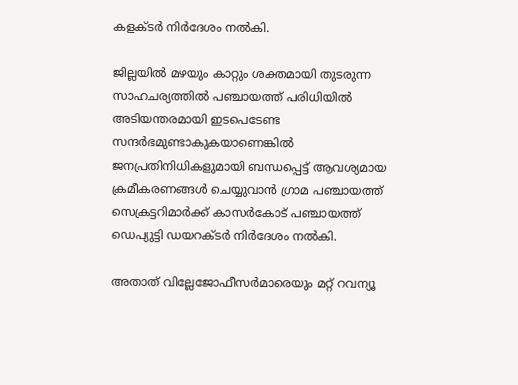കളക്ടര്‍ നിര്‍ദേശം നല്‍കി.

ജില്ലയില്‍ മഴയും കാറ്റും ശക്തമായി തുടരുന്ന സാഹചര്യത്തില്‍ പഞ്ചായത്ത് പരിധിയില്‍ അടിയന്തരമായി ഇടപെടേണ്ട സന്ദര്‍ഭമുണ്ടാകുകയാണെങ്കില്‍ ജനപ്രതിനിധികളുമായി ബന്ധപ്പെട്ട് ആവശ്യമായ ക്രമീകരണങ്ങള്‍ ചെയ്യുവാന്‍ ഗ്രാമ പഞ്ചായത്ത് സെക്രട്ടറിമാര്‍ക്ക് കാസര്‍കോട് പഞ്ചായത്ത് ഡെപ്യുട്ടി ഡയറക്ടര്‍ നിര്‍ദേശം നല്‍കി.

അതാത് വില്ലേജോഫീസര്‍മാരെയും മറ്റ് റവന്യൂ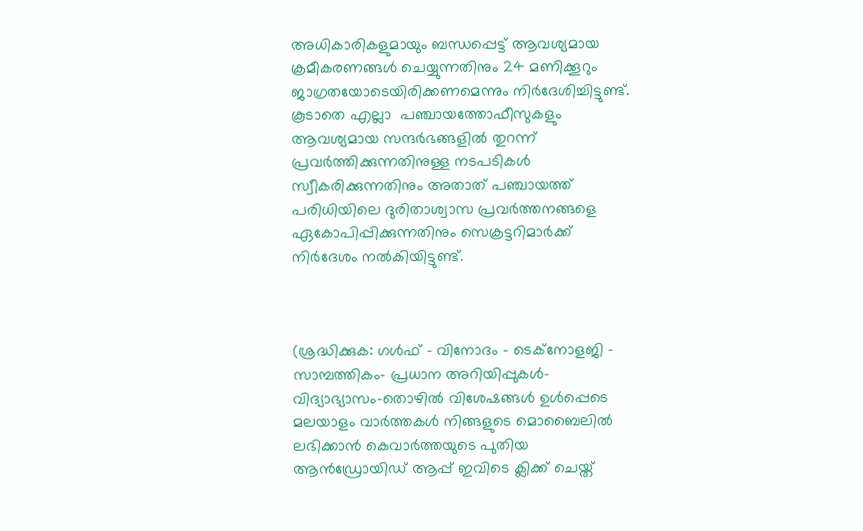അധികാരികളുമായും ബന്ധപ്പെട്ട് ആവശ്യമായ ക്രമീകരണങ്ങള്‍ ചെയ്യുന്നതിനും 24 മണിക്കൂറും ജാഗ്രതയോടെയിരിക്കണമെന്നും നിര്‍ദേശിച്ചിട്ടുണ്ട്. കൂടാതെ എല്ലാ  പഞ്ചായത്തോഫീസുകളും ആവശ്യമായ സന്ദര്‍ഭങ്ങളില്‍ തുറന്ന് പ്രവര്‍ത്തിക്കുന്നതിനുള്ള നടപടികള്‍ സ്വീകരിക്കുന്നതിനും അതാത് പഞ്ചായത്ത് പരിധിയിലെ ദുരിതാശ്വാസ പ്രവര്‍ത്തനങ്ങളെ ഏകോപിപ്പിക്കുന്നതിനും സെക്രട്ടറിമാര്‍ക്ക് നിര്‍ദേശം നല്‍കിയിട്ടുണ്ട്.



(ശ്രദ്ധിക്കുക: ഗൾഫ് - വിനോദം - ടെക്നോളജി - സാമ്പത്തികം- പ്രധാന അറിയിപ്പുകൾ-വിദ്യാഭ്യാസം-തൊഴിൽ വിശേഷങ്ങൾ ഉൾപ്പെടെ മലയാളം വാർത്തകൾ നിങ്ങളുടെ മൊബൈലിൽ ലഭിക്കാൻ കെവാർത്തയുടെ പുതിയ ആൻഡ്രോയിഡ് ആപ്പ് ഇവിടെ ക്ലിക്ക് ചെയ്ത്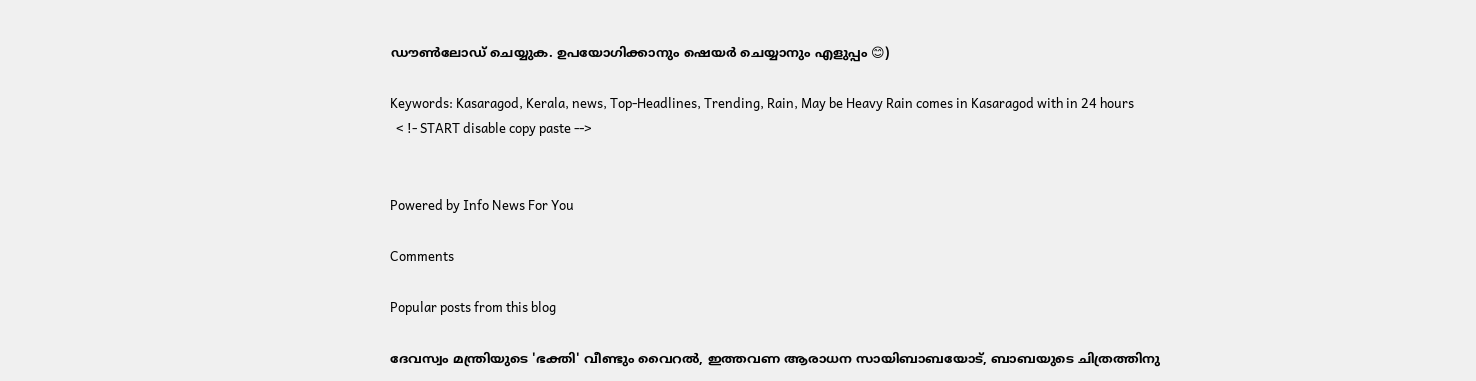ഡൗൺലോഡ് ചെയ്യുക. ഉപയോഗിക്കാനും ഷെയർ ചെയ്യാനും എളുപ്പം 😊)

Keywords: Kasaragod, Kerala, news, Top-Headlines, Trending, Rain, May be Heavy Rain comes in Kasaragod with in 24 hours
  < !- START disable copy paste -->


Powered by Info News For You

Comments

Popular posts from this blog

ദേവസ്വം മന്ത്രിയുടെ 'ഭക്തി' വീണ്ടും വൈറല്‍, ഇത്തവണ ആരാധന സായിബാബയോട്, ബാബയുടെ ചിത്രത്തിനു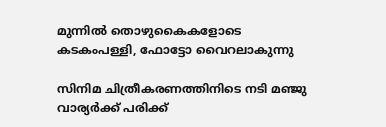മുന്നില്‍ തൊഴുകൈകളോടെ കടകംപള്ളി, ഫോട്ടോ വൈറലാകുന്നു

സിനിമ ചിത്രീകരണത്തിനിടെ നടി മഞ്ജു വാര്യര്‍ക്ക് പരിക്ക്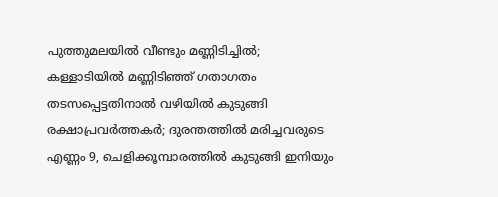പുത്തുമലയില്‍ വീണ്ടും മണ്ണിടിച്ചില്‍; കള്ളാടിയില്‍ മണ്ണിടിഞ്ഞ് ഗതാഗതം തടസപ്പെട്ടതിനാല്‍ വഴിയില്‍ കുടുങ്ങി രക്ഷാപ്രവര്‍ത്തകര്‍; ദുരന്തത്തില്‍ മരിച്ചവരുടെ എണ്ണം 9, ചെളിക്കൂമ്പാരത്തില്‍ കുടുങ്ങി ഇനിയും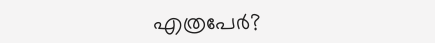എത്രപേര്‍?